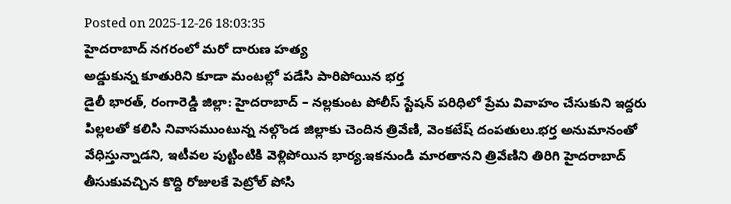Posted on 2025-12-26 18:03:35
హైదరాబాద్ నగరంలో మరో దారుణ హత్య
అడ్డుకున్న కూతురిని కూడా మంటల్లో పడేసి పారిపోయిన భర్త
డైలీ భారత్, రంగారెడ్డి జిల్లా: హైదరాబాద్ – నల్లకుంట పోలీస్ స్టేషన్ పరిధిలో ప్రేమ వివాహం చేసుకుని ఇద్దరు పిల్లలతో కలిసి నివాసముంటున్న నల్గొండ జిల్లాకు చెందిన త్రివేణి, వెంకటేష్ దంపతులు.భర్త అనుమానంతో వేధిస్తున్నాడని, ఇటీవల పుట్టింటికి వెళ్లిపోయిన భార్య.ఇకనుండి మారతానని త్రివేణిని తిరిగి హైదరాబాద్ తీసుకువచ్చిన కొద్ది రోజులకే పెట్రోల్ పోసి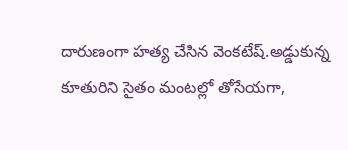దారుణంగా హత్య చేసిన వెంకటేష్.అడ్డుకున్న కూతురిని సైతం మంటల్లో తోసేయగా,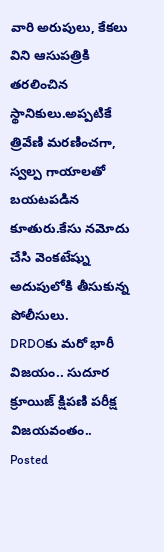వారి అరుపులు, కేకలు విని ఆసుపత్రికి తరలించిన స్థానికులు.అప్పటికే త్రివేణి మరణించగా, స్వల్ప గాయాలతో బయటపడిన కూతురు.కేసు నమోదు చేసి వెంకటేష్ను అదుపులోకి తీసుకున్న పోలీసులు.
DRDOకు మరో భారీ విజయం.. సుదూర క్రూయిజ్ క్షిపణి పరీక్ష విజయవంతం..
Posted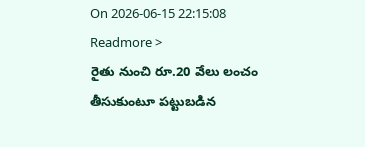On 2026-06-15 22:15:08
Readmore >
రైతు నుంచి రూ.20 వేలు లంచం తీసుకుంటూ పట్టుబడిన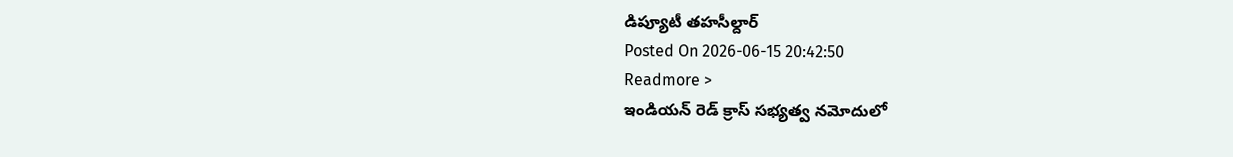డిప్యూటీ తహసీల్దార్
Posted On 2026-06-15 20:42:50
Readmore >
ఇండియన్ రెడ్ క్రాస్ సభ్యత్వ నమోదులో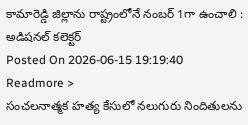కామారెడ్డి జిల్లాను రాష్ట్రంలోనే నంబర్ 1గా ఉంచాలి : అడిషనల్ కలెక్టర్
Posted On 2026-06-15 19:19:40
Readmore >
సంచలనాత్మక హత్య కేసులో నలుగురు నిందితులను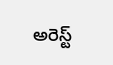అరెస్ట్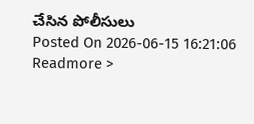చేసిన పోలీసులు
Posted On 2026-06-15 16:21:06
Readmore >